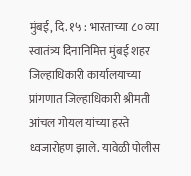मुंबई, दि. १५ : भारताच्या ८० व्या स्वातंत्र्य दिनानिमित्त मुंबई शहर जिल्हाधिकारी कार्यालयाच्या प्रांगणात जिल्हाधिकारी श्रीमती आंचल गोयल यांच्या हस्ते ध्वजारोहण झाले. यावेळी पोलीस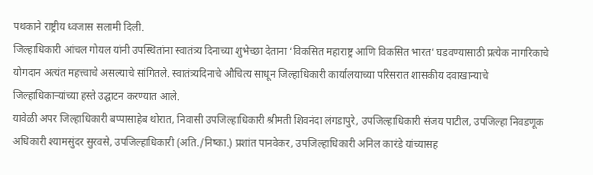पथकाने राष्ट्रीय ध्वजास सलामी दिली.
जिल्हाधिकारी आंचल गोयल यांनी उपस्थितांना स्वातंत्र्य दिनाच्या शुभेच्छा देताना ‘विकसित महाराष्ट्र आणि विकसित भारत’ घडवण्यासाठी प्रत्येक नागरिकाचे योगदान अत्यंत महत्त्वाचे असल्याचे सांगितले. स्वातंत्र्यदिनाचे औचित्य साधून जिल्हाधिकारी कार्यालयाच्या परिसरात शासकीय दवाखान्याचे जिल्हाधिकाऱ्यांच्या हस्ते उद्घाटन करण्यात आले.
यावेळी अपर जिल्हाधिकारी बप्पासाहेब थोरात, निवासी उपजिल्हाधिकारी श्रीमती शिवनंदा लंगडापुरे, उपजिल्हाधिकारी संजय पाटील, उपजिल्हा निवडणूक अधिकारी श्यामसुंदर सुरवसे, उपजिल्हाधिकारी (अति./निष्का.) प्रशांत पानवेकर, उपजिल्हाधिकारी अनिल कारंडे यांच्यासह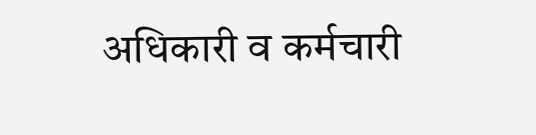अधिकारी व कर्मचारी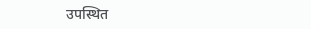उपस्थित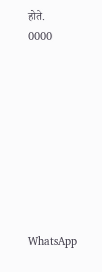होते.
0000









WhatsApp